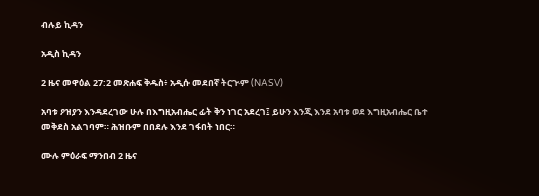ብሉይ ኪዳን

አዲስ ኪዳን

2 ዜና መዋዕል 27:2 መጽሐፍ ቅዱስ፥ አዲሱ መደበኛ ትርጒም (NASV)

አባቱ ዖዝያን እንዳደረገው ሁሉ በእግዚአብሔር ፊት ቅን ነገር አደረገ፤ ይሁን እንጂ እንደ አባቱ ወደ እግዚአብሔር ቤተ መቅደስ አልገባም። ሕዝቡም በበደሉ እንደ ገፋበት ነበር።

ሙሉ ምዕራፍ ማንበብ 2 ዜና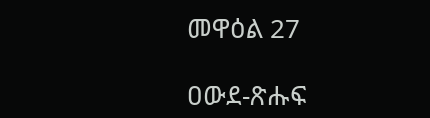መዋዕል 27

ዐውደ-ጽሑፍ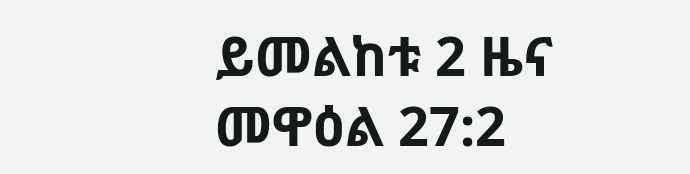ይመልከቱ 2 ዜና መዋዕል 27:2